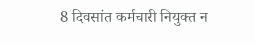8 दिवसांत कर्मचारी नियुक्त न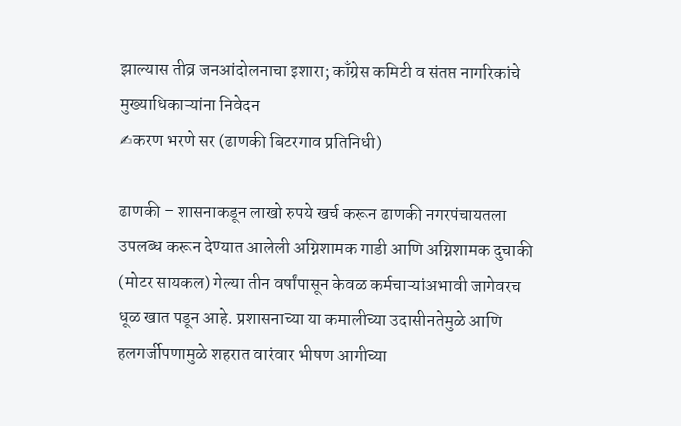झाल्यास तीव्र जनआंदोलनाचा इशारा; काँग्रेस कमिटी व संतप्त नागरिकांचे मुख्याधिकाऱ्यांना निवेदन
✍करण भरणे सर (ढाणकी बिटरगाव प्रतिनिधी)

ढाणकी – शासनाकडून लाखो रुपये खर्च करून ढाणकी नगरपंचायतला उपलब्ध करून देण्यात आलेली अग्निशामक गाडी आणि अग्निशामक दुचाकी (मोटर सायकल) गेल्या तीन वर्षांपासून केवळ कर्मचाऱ्यांअभावी जागेवरच धूळ खात पडून आहे. प्रशासनाच्या या कमालीच्या उदासीनतेमुळे आणि हलगर्जीपणामुळे शहरात वारंवार भीषण आगीच्या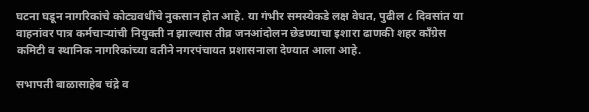घटना घडून नागरिकांचे कोट्यवधींचे नुकसान होत आहे. या गंभीर समस्येकडे लक्ष वेधत, पुढील ८ दिवसांत या वाहनांवर पात्र कर्मचाऱ्यांची नियुक्ती न झाल्यास तीव्र जनआंदोलन छेडण्याचा इशारा ढाणकी शहर काँग्रेस कमिटी व स्थानिक नागरिकांच्या वतीने नगरपंचायत प्रशासनाला देण्यात आला आहे.

सभापती बाळासाहेब चंद्रे व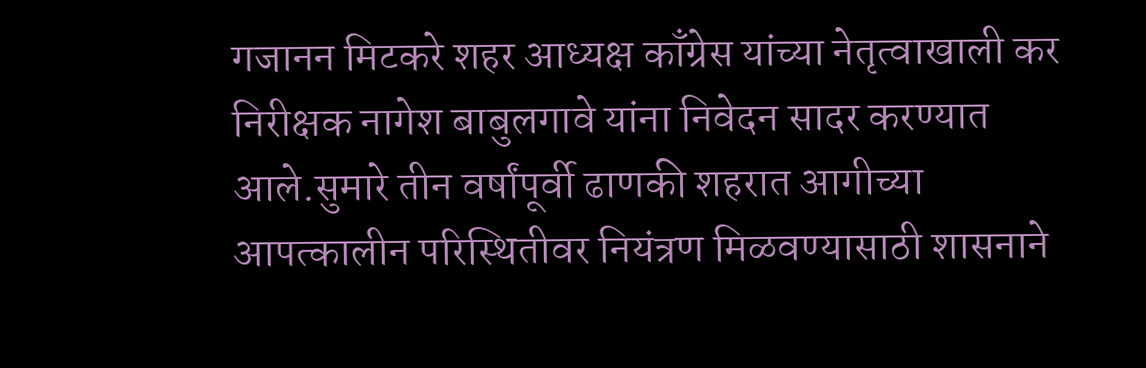गजानन मिटकरे शहर आध्यक्ष काँग्रेस यांच्या नेतृत्वाखाली कर निरीक्षक नागेश बाबुलगावे यांना निवेदन सादर करण्यात आले.सुमारे तीन वर्षांपूर्वी ढाणकी शहरात आगीच्या आपत्कालीन परिस्थितीवर नियंत्रण मिळवण्यासाठी शासनाने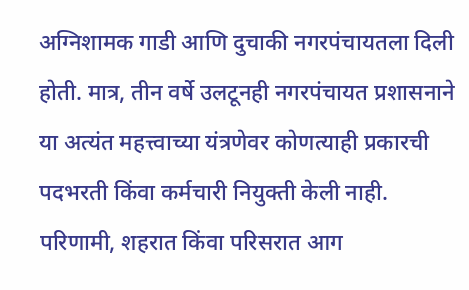अग्निशामक गाडी आणि दुचाकी नगरपंचायतला दिली होती. मात्र, तीन वर्षे उलटूनही नगरपंचायत प्रशासनाने या अत्यंत महत्त्वाच्या यंत्रणेवर कोणत्याही प्रकारची पदभरती किंवा कर्मचारी नियुक्ती केली नाही. परिणामी, शहरात किंवा परिसरात आग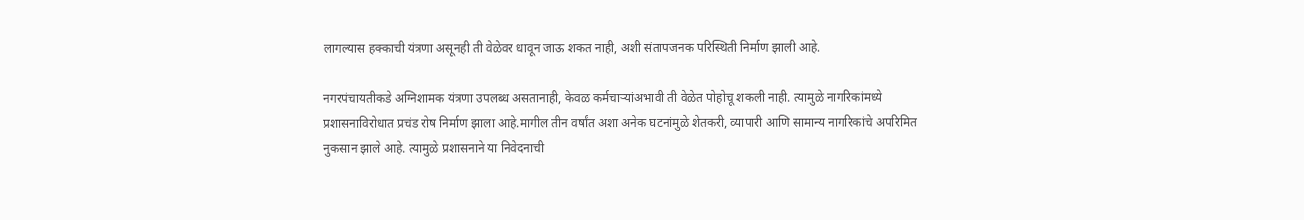लागल्यास हक्काची यंत्रणा असूनही ती वेळेवर धावून जाऊ शकत नाही, अशी संतापजनक परिस्थिती निर्माण झाली आहे.

नगरपंचायतीकडे अग्निशामक यंत्रणा उपलब्ध असतानाही, केवळ कर्मचाऱ्यांअभावी ती वेळेत पोहोचू शकली नाही. त्यामुळे नागरिकांमध्ये प्रशासनाविरोधात प्रचंड रोष निर्माण झाला आहे.मागील तीन वर्षांत अशा अनेक घटनांमुळे शेतकरी, व्यापारी आणि सामान्य नागरिकांचे अपरिमित नुकसान झाले आहे. त्यामुळे प्रशासनाने या निवेदनाची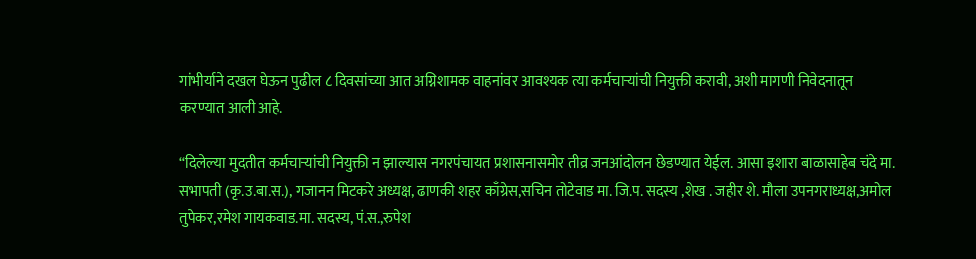गांभीर्याने दखल घेऊन पुढील ८ दिवसांच्या आत अग्निशामक वाहनांवर आवश्यक त्या कर्मचाऱ्यांची नियुक्ती करावी, अशी मागणी निवेदनातून करण्यात आली आहे.

“दिलेल्या मुदतीत कर्मचाऱ्यांची नियुक्ती न झाल्यास नगरपंचायत प्रशासनासमोर तीव्र जनआंदोलन छेडण्यात येईल. आसा इशारा बाळासाहेब चंदे मा. सभापती (कृ.उ.बा.स.), गजानन मिटकरे अध्यक्ष, ढाणकी शहर काँग्रेस,सचिन तोटेवाड मा. जि.प. सदस्य ,शेख . जहीर शे. मौला उपनगराध्यक्ष,अमोल तुपेकर,रमेश गायकवाड.मा. सदस्य, पं.स.,रुपेश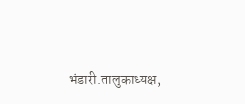भंडारी.तालुकाध्यक्ष,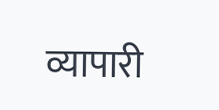व्यापारी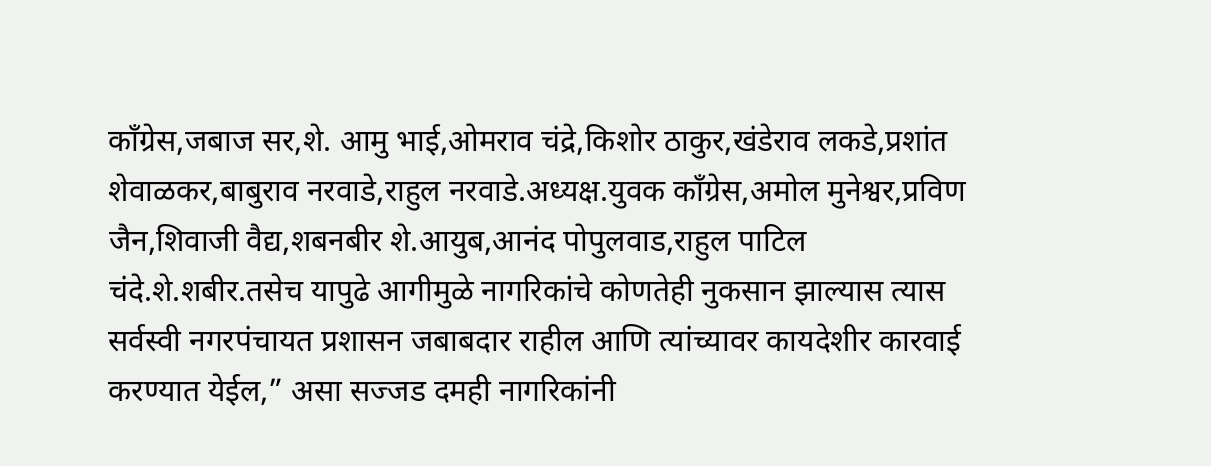काँग्रेस,जबाज सर,शे. आमु भाई,ओमराव चंद्रे,किशोर ठाकुर,खंडेराव लकडे,प्रशांत शेवाळकर,बाबुराव नरवाडे,राहुल नरवाडे.अध्यक्ष.युवक काँग्रेस,अमोल मुनेश्वर,प्रविण जैन,शिवाजी वैद्य,शबनबीर शे.आयुब,आनंद पोपुलवाड,राहुल पाटिल चंदे.शे.शबीर.तसेच यापुढे आगीमुळे नागरिकांचे कोणतेही नुकसान झाल्यास त्यास सर्वस्वी नगरपंचायत प्रशासन जबाबदार राहील आणि त्यांच्यावर कायदेशीर कारवाई करण्यात येईल,” असा सज्जड दमही नागरिकांनी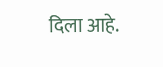दिला आहे.